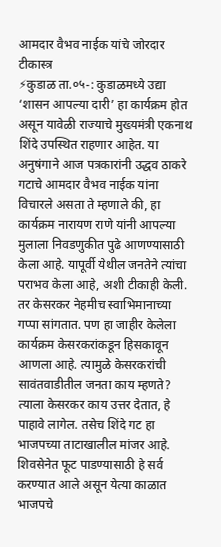आमदार वैभव नाईक यांचे जोरदार टीकास्त्र
⚡कुडाळ ता.०५-: कुडाळमध्ये उद्या ‘शासन आपल्या दारी’ हा कार्यक्रम होत असून यावेळी राज्याचे मुख्यमंत्री एकनाथ शिंदे उपस्थित राहणार आहेत. या अनुषंगाने आज पत्रकारांनी उद्धव ठाकरे गटाचे आमदार वैभव नाईक यांना विचारले असता ते म्हणाले की, हा कार्यक्रम नारायण राणे यांनी आपल्या मुलाला निवडणुकीत पुढे आणण्यासाठी केला आहे. यापूर्वी येथील जनतेने त्यांचा पराभव केला आहे, अशी टीकाही केली.
तर केसरकर नेहमीच स्वाभिमानाच्या गप्पा सांगतात. पण हा जाहीर केलेला कार्यक्रम केसरकरांकडून हिसकावून आणला आहे. त्यामुळे केसरकरांची सावंतवाडीतील जनता काय म्हणते? त्याला केसरकर काय उत्तर देतात, हे पाहावे लागेल. तसेच शिंदे गट हा भाजपच्या ताटाखालील मांजर आहे. शिवसेनेत फूट पाडण्यासाठी हे सर्व करण्यात आले असून येत्या काळात भाजपचे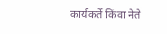कार्यकर्ते किंवा नेते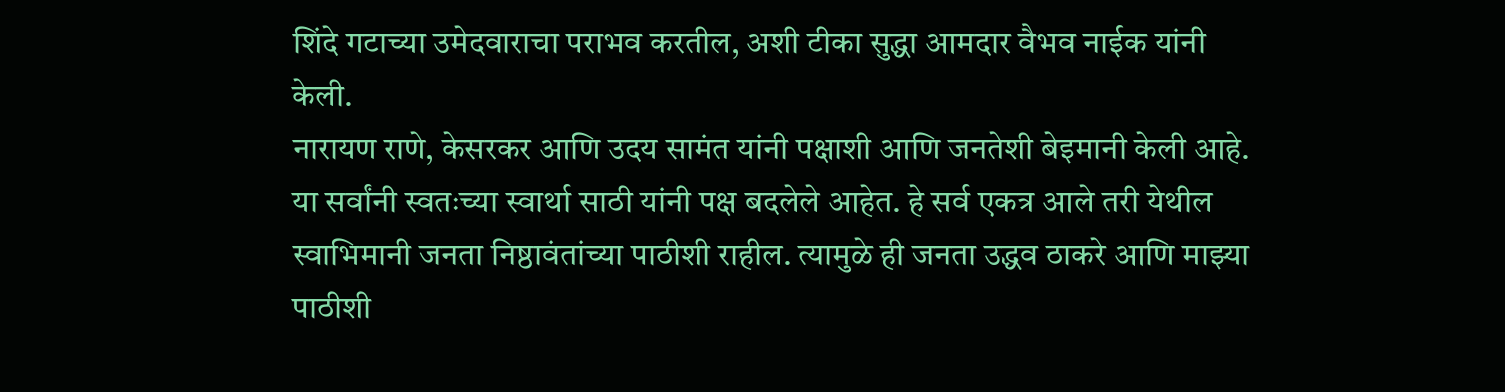शिंदे गटाच्या उमेदवाराचा पराभव करतील, अशी टीका सुद्धा आमदार वैभव नाईक यांनी केली.
नारायण राणे, केसरकर आणि उदय सामंत यांनी पक्षाशी आणि जनतेशी बेइमानी केली आहे. या सर्वांनी स्वतःच्या स्वार्था साठी यांनी पक्ष बदलेले आहेत. हे सर्व एकत्र आले तरी येथील स्वाभिमानी जनता निष्ठावंतांच्या पाठीशी राहील. त्यामुळे ही जनता उद्धव ठाकरे आणि माझ्या पाठीशी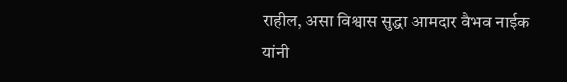राहील, असा विश्वास सुद्धा आमदार वैभव नाईक यांनी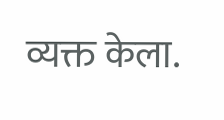व्यक्त केला.